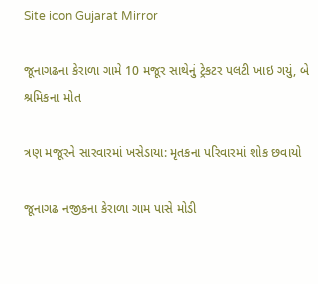Site icon Gujarat Mirror

જૂનાગઢના કેરાળા ગામે 10 મજૂર સાથેનું ટ્રેકટર પલટી ખાઇ ગયું, બે શ્રમિકના મોત

ત્રણ મજૂરને સારવારમાં ખસેડાયા: મૃતકના પરિવારમાં શોક છવાયો

જૂનાગઢ નજીકના કેરાળા ગામ પાસે મોડી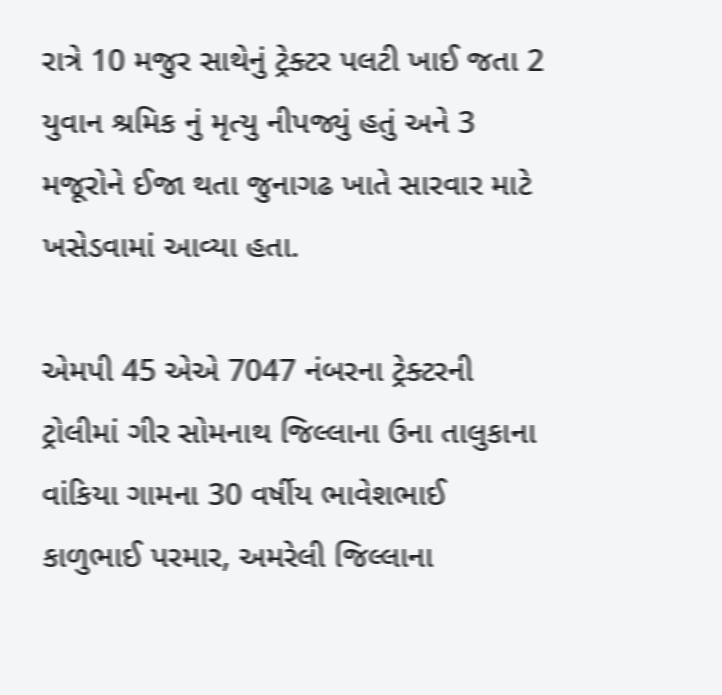રાત્રે 10 મજુર સાથેનું ટ્રેક્ટર પલટી ખાઈ જતા 2 યુવાન શ્રમિક નું મૃત્યુ નીપજ્યું હતું અને 3 મજૂરોને ઈજા થતા જુનાગઢ ખાતે સારવાર માટે ખસેડવામાં આવ્યા હતા.

એમપી 45 એએ 7047 નંબરના ટ્રેક્ટરની ટ્રોલીમાં ગીર સોમનાથ જિલ્લાના ઉના તાલુકાના વાંકિયા ગામના 30 વર્ષીય ભાવેશભાઈ કાળુભાઈ પરમાર, અમરેલી જિલ્લાના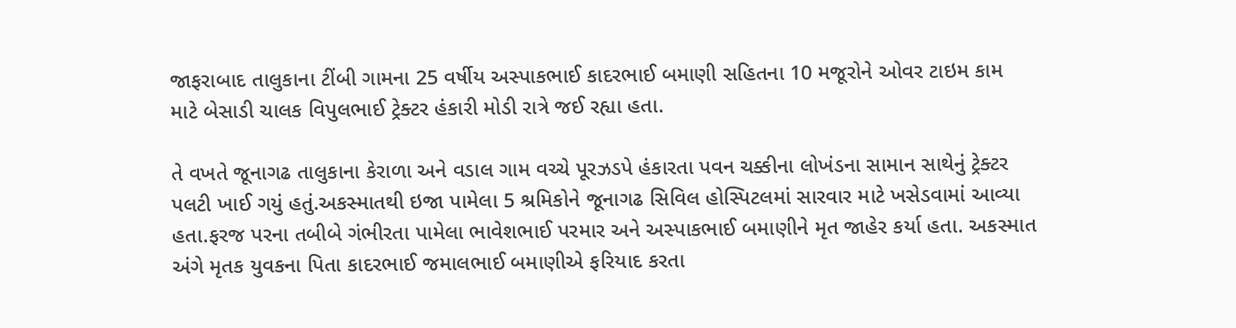જાફરાબાદ તાલુકાના ટીંબી ગામના 25 વર્ષીય અસ્પાકભાઈ કાદરભાઈ બમાણી સહિતના 10 મજૂરોને ઓવર ટાઇમ કામ માટે બેસાડી ચાલક વિપુલભાઈ ટ્રેક્ટર હંકારી મોડી રાત્રે જઈ રહ્યા હતા.

તે વખતે જૂનાગઢ તાલુકાના કેરાળા અને વડાલ ગામ વચ્ચે પૂરઝડપે હંકારતા પવન ચક્કીના લોખંડના સામાન સાથેનું ટ્રેક્ટર પલટી ખાઈ ગયું હતું.અકસ્માતથી ઇજા પામેલા 5 શ્રમિકોને જૂનાગઢ સિવિલ હોસ્પિટલમાં સારવાર માટે ખસેડવામાં આવ્યા હતા.ફરજ પરના તબીબે ગંભીરતા પામેલા ભાવેશભાઈ પરમાર અને અસ્પાકભાઈ બમાણીને મૃત જાહેર કર્યા હતા. અકસ્માત અંગે મૃતક યુવકના પિતા કાદરભાઈ જમાલભાઈ બમાણીએ ફરિયાદ કરતા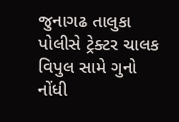જુનાગઢ તાલુકા પોલીસે ટ્રેક્ટર ચાલક વિપુલ સામે ગુનો નોંધી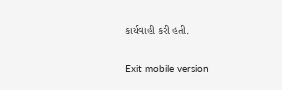કાર્યવાહી કરી હતી.

Exit mobile version